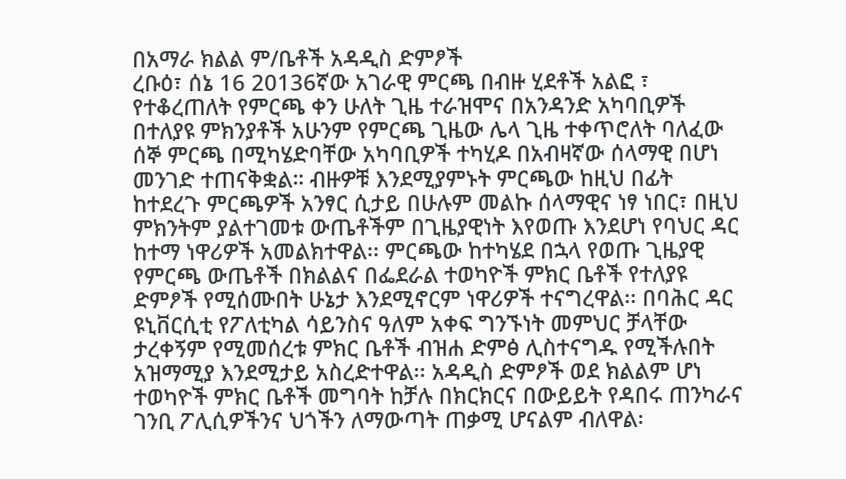በአማራ ክልል ም/ቤቶች አዳዲስ ድምፆች
ረቡዕ፣ ሰኔ 16 20136ኛው አገራዊ ምርጫ በብዙ ሂደቶች አልፎ ፣ የተቆረጠለት የምርጫ ቀን ሁለት ጊዜ ተራዝሞና በአንዳንድ አካባቢዎች በተለያዩ ምክንያቶች አሁንም የምርጫ ጊዜው ሌላ ጊዜ ተቀጥሮለት ባለፈው ሰኞ ምርጫ በሚካሄድባቸው አካባቢዎች ተካሂዶ በአብዛኛው ሰላማዊ በሆነ መንገድ ተጠናቅቋል። ብዙዎቹ እንደሚያምኑት ምርጫው ከዚህ በፊት ከተደረጉ ምርጫዎች አንፃር ሲታይ በሁሉም መልኩ ሰላማዊና ነፃ ነበር፣ በዚህ ምክንትም ያልተገመቱ ውጤቶችም በጊዜያዊነት እየወጡ እንደሆነ የባህር ዳር ከተማ ነዋሪዎች አመልክተዋል፡፡ ምርጫው ከተካሄደ በኋላ የወጡ ጊዜያዊ የምርጫ ውጤቶች በክልልና በፌደራል ተወካዮች ምክር ቤቶች የተለያዩ ድምፆች የሚሰሙበት ሁኔታ እንደሚኖርም ነዋሪዎች ተናግረዋል፡፡ በባሕር ዳር ዩኒቨርሲቲ የፖለቲካል ሳይንስና ዓለም አቀፍ ግንኙነት መምህር ቻላቸው ታረቀኝም የሚመሰረቱ ምክር ቤቶች ብዝሐ ድምፅ ሊስተናግዱ የሚችሉበት አዝማሚያ እንደሚታይ አስረድተዋል፡፡ አዳዲስ ድምፆች ወደ ክልልም ሆነ ተወካዮች ምክር ቤቶች መግባት ከቻሉ በክርክርና በውይይት የዳበሩ ጠንካራና ገንቢ ፖሊሲዎችንና ህጎችን ለማውጣት ጠቃሚ ሆናልም ብለዋል፡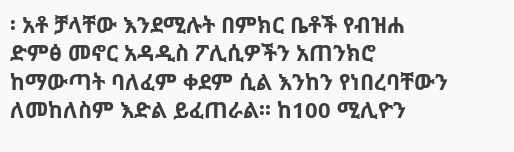፡ አቶ ቻላቸው እንደሚሉት በምክር ቤቶች የብዝሐ ድምፅ መኖር አዳዲስ ፖሊሲዎችን አጠንክሮ ከማውጣት ባለፈም ቀደም ሲል እንከን የነበረባቸውን ለመከለስም እድል ይፈጠራል፡፡ ከ100 ሚሊዮን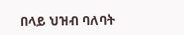በላይ ህዝብ ባለባት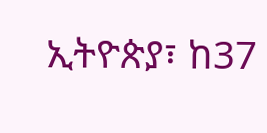ኢትዮጵያ፣ ከ37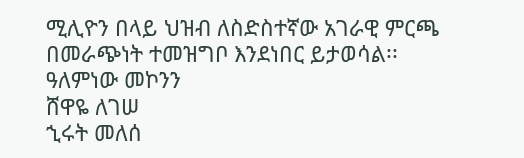ሚሊዮን በላይ ህዝብ ለስድስተኛው አገራዊ ምርጫ በመራጭነት ተመዝግቦ እንደነበር ይታወሳል፡፡
ዓለምነው መኮንን
ሸዋዬ ለገሠ
ኂሩት መለሰ